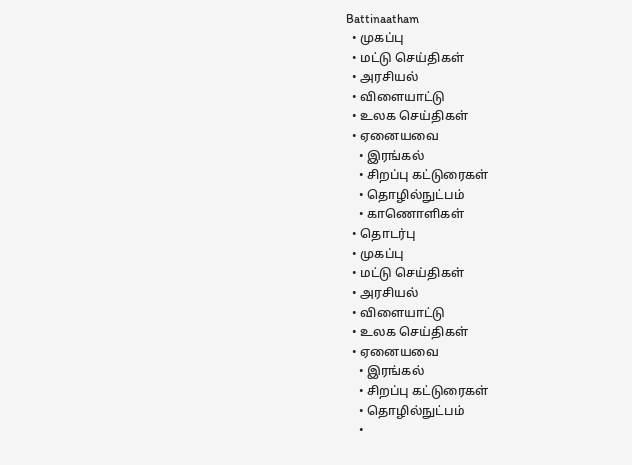Battinaatham
  • முகப்பு
  • மட்டு செய்திகள்
  • அரசியல்
  • விளையாட்டு
  • உலக செய்திகள்
  • ஏனையவை
    • இரங்கல்
    • சிறப்பு கட்டுரைகள்
    • தொழில்நுட்பம்
    • காணொளிகள்
  • தொடர்பு
  • முகப்பு
  • மட்டு செய்திகள்
  • அரசியல்
  • விளையாட்டு
  • உலக செய்திகள்
  • ஏனையவை
    • இரங்கல்
    • சிறப்பு கட்டுரைகள்
    • தொழில்நுட்பம்
    •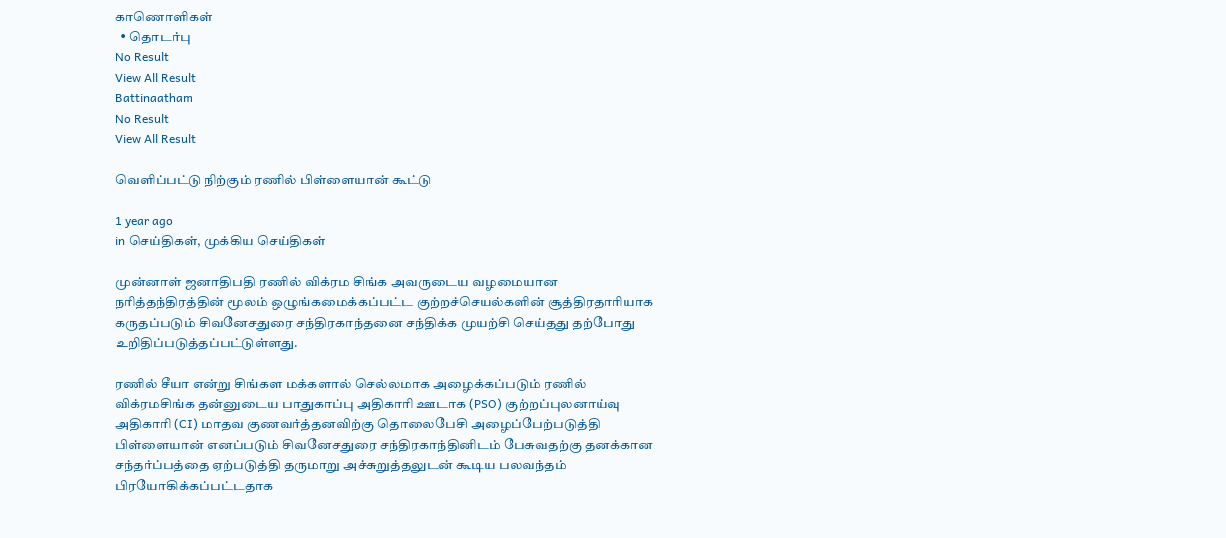காணொளிகள்
  • தொடர்பு
No Result
View All Result
Battinaatham
No Result
View All Result

வெளிப்பட்டு நிற்கும் ரணில் பிள்ளையான் கூட்டு

1 year ago
in செய்திகள், முக்கிய செய்திகள்

முன்னாள் ஜனாதிபதி ரணில் விக்ரம சிங்க அவருடைய வழமையான நரித்தந்திரத்தின் மூலம் ஒழுங்கமைக்கப்பட்ட குற்றச்செயல்களின் சூத்திரதாரியாக கருதப்படும் சிவனேசதுரை சந்திரகாந்தனை சந்திக்க முயற்சி செய்தது தற்போது உறிதிப்படுத்தப்பட்டுள்ளது.

ரணில் சீயா என்று சிங்கள மக்களால் செல்லமாக அழைக்கப்படும் ரணில் விக்ரமசிங்க தன்னுடைய பாதுகாப்பு அதிகாரி ஊடாக (PSO) குற்றப்புலனாய்வு அதிகாரி (CI) மாதவ குணவர்த்தனவிற்கு தொலைபேசி அழைப்பேற்படுத்தி பிள்ளையான் எனப்படும் சிவனேசதுரை சந்திரகாந்தினிடம் பேசுவதற்கு தனக்கான சந்தர்ப்பத்தை ஏற்படுத்தி தருமாறு அச்சுறுத்தலுடன் கூடிய பலவந்தம் பிரயோகிக்கப்பட்டதாக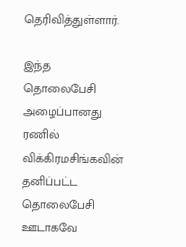தெரிவித்துள்ளார்.

இந்த தொலைபேசி அழைப்பானது ரணில் விக்கிரமசிங்கவின் தனிப்பட்ட தொலைபேசி ஊடாகவே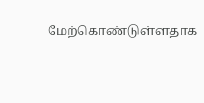மேற்கொண்டுள்ளதாக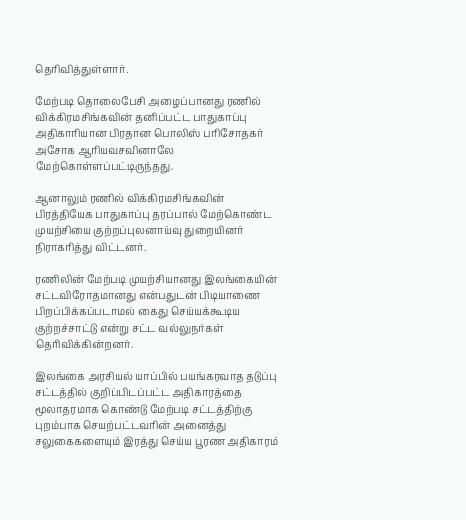தெரிவித்துள்ளார்.

மேற்படி தொலைபேசி அழைப்பானது ரணில் விக்கிரமசிங்கவின் தனிப்பட்ட பாதுகாப்பு அதிகாரியான பிரதான பொலிஸ் பரிசோதகர் அசோக ஆரியவசவினாலே மேற்கொள்ளப்பட்டிருந்தது.

ஆனாலும் ரணில் விக்கிரமசிங்கவின் பிரத்தியேக பாதுகாப்பு தரப்பால் மேற்கொண்ட முயற்சியை குற்றப்புலனாய்வு துறையினர் நிராகரித்து விட்டனர்.

ரணிலின் மேற்படி முயற்சியானது இலங்கையின் சட்டவிரோதமானது என்பதுடன் பிடியாணை பிறப்பிக்கப்படாமல் கைது செய்யக்கூடிய குற்றச்சாட்டு என்று சட்ட வல்லுநர்கள் தெரிவிக்கின்றனர்.

இலங்கை அரசியல் யாப்பில் பயங்கரவாத தடுப்பு சட்டத்தில் குறிப்பிடப்பட்ட அதிகாரத்தை மூலாதரமாக கொண்டு மேற்படி சட்டத்திற்கு புறம்பாக செயற்பட்டவரின் அனைத்து சலுகைகளையும் இரத்து செய்ய பூரண அதிகாரம்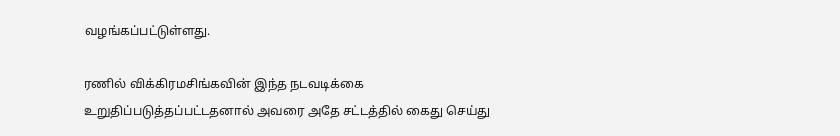வழங்கப்பட்டுள்ளது.

ரணில் விக்கிரமசிங்கவின் இந்த நடவடிக்கை உறுதிப்படுத்தப்பட்டதனால் அவரை அதே சட்டத்தில் கைது செய்து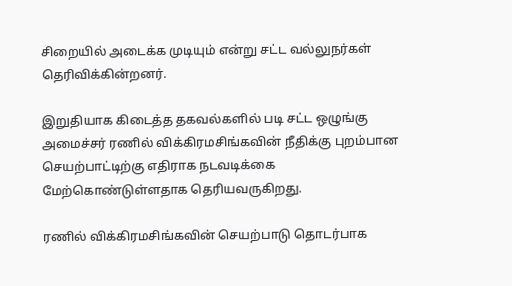சிறையில் அடைக்க முடியும் என்று சட்ட வல்லுநர்கள் தெரிவிக்கின்றனர்.

இறுதியாக கிடைத்த தகவல்களில் படி சட்ட ஒழுங்கு அமைச்சர் ரணில் விக்கிரமசிங்கவின் நீதிக்கு புறம்பான செயற்பாட்டிற்கு எதிராக நடவடிக்கை மேற்கொண்டுள்ளதாக தெரியவருகிறது.

ரணில் விக்கிரமசிங்கவின் செயற்பாடு தொடர்பாக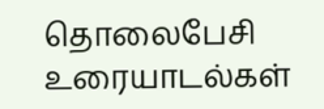தொலைபேசி உரையாடல்கள்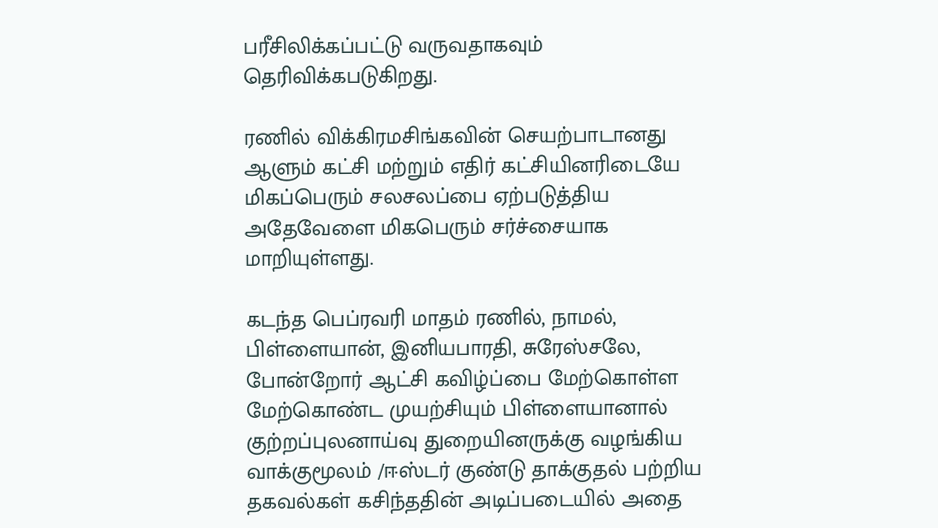பரீசிலிக்கப்பட்டு வருவதாகவும் தெரிவிக்கபடுகிறது.

ரணில் விக்கிரமசிங்கவின் செயற்பாடானது ஆளும் கட்சி மற்றும் எதிர் கட்சியினரிடையே மிகப்பெரும் சலசலப்பை ஏற்படுத்திய அதேவேளை மிகபெரும் சர்ச்சையாக மாறியுள்ளது.

கடந்த பெப்ரவரி மாதம் ரணில், நாமல், பிள்ளையான், இனியபாரதி, சுரேஸ்சலே, போன்றோர் ஆட்சி கவிழ்ப்பை மேற்கொள்ள மேற்கொண்ட முயற்சியும் பிள்ளையானால் குற்றப்புலனாய்வு துறையினருக்கு வழங்கிய வாக்குமூலம் /ஈஸ்டர் குண்டு தாக்குதல் பற்றிய தகவல்கள் கசிந்ததின் அடிப்படையில் அதை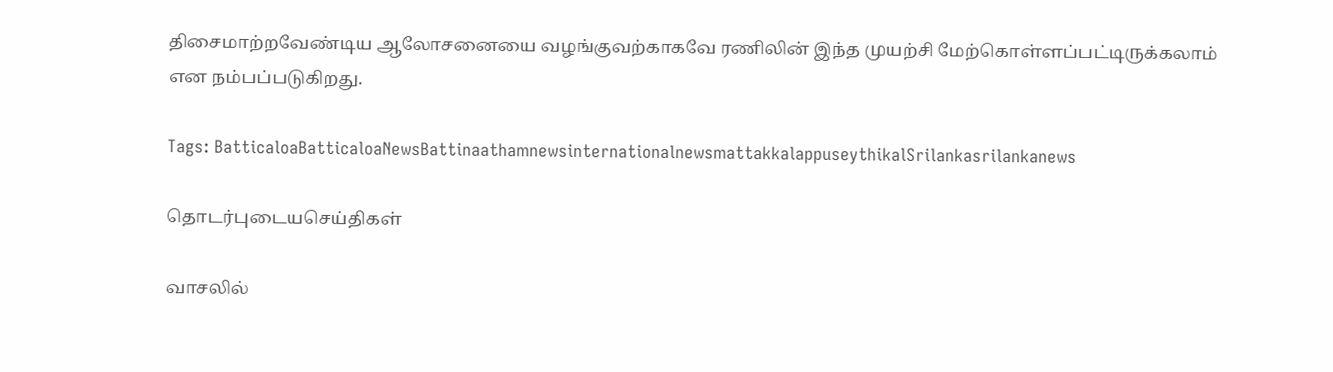திசைமாற்றவேண்டிய ஆலோசனையை வழங்குவற்காகவே ரணிலின் இந்த முயற்சி மேற்கொள்ளப்பட்டிருக்கலாம் என நம்பப்படுகிறது.

Tags: BatticaloaBatticaloaNewsBattinaathamnewsinternationalnewsmattakkalappuseythikalSrilankasrilankanews

தொடர்புடையசெய்திகள்

வாசலில்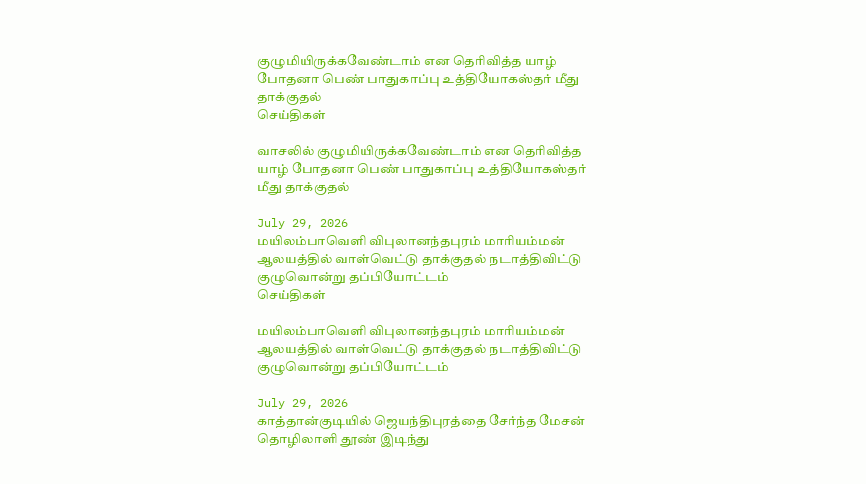குழுமியிருக்கவேண்டாம் என தெரிவித்த யாழ் போதனா பெண் பாதுகாப்பு உத்தியோகஸ்தர் மீது தாக்குதல்
செய்திகள்

வாசலில் குழுமியிருக்கவேண்டாம் என தெரிவித்த யாழ் போதனா பெண் பாதுகாப்பு உத்தியோகஸ்தர் மீது தாக்குதல்

July 29, 2026
மயிலம்பாவெளி விபுலானந்தபுரம் மாரியம்மன் ஆலயத்தில் வாள்வெட்டு தாக்குதல் நடாத்திவிட்டு குழுவொன்று தப்பியோட்டம்
செய்திகள்

மயிலம்பாவெளி விபுலானந்தபுரம் மாரியம்மன் ஆலயத்தில் வாள்வெட்டு தாக்குதல் நடாத்திவிட்டு குழுவொன்று தப்பியோட்டம்

July 29, 2026
காத்தான்குடியில் ஜெயந்திபுரத்தை சேர்ந்த மேசன் தொழிலாளி தூண் இடிந்து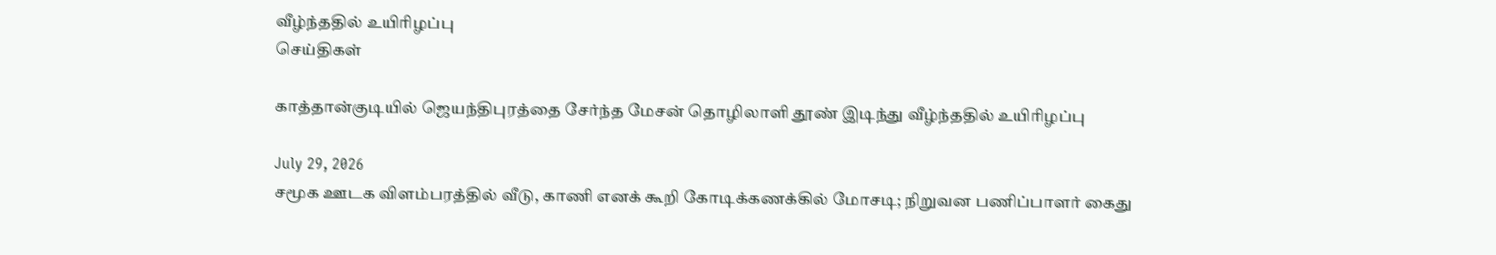வீழ்ந்ததில் உயிரிழப்பு
செய்திகள்

காத்தான்குடியில் ஜெயந்திபுரத்தை சேர்ந்த மேசன் தொழிலாளி தூண் இடிந்து வீழ்ந்ததில் உயிரிழப்பு

July 29, 2026
சமூக ஊடக விளம்பரத்தில் வீடு, காணி எனக் கூறி கோடிக்கணக்கில் மோசடி; நிறுவன பணிப்பாளர் கைது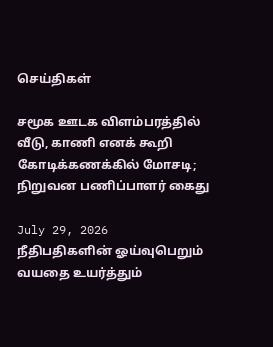செய்திகள்

சமூக ஊடக விளம்பரத்தில் வீடு, காணி எனக் கூறி கோடிக்கணக்கில் மோசடி; நிறுவன பணிப்பாளர் கைது

July 29, 2026
நீதிபதிகளின் ஓய்வுபெறும் வயதை உயர்த்தும்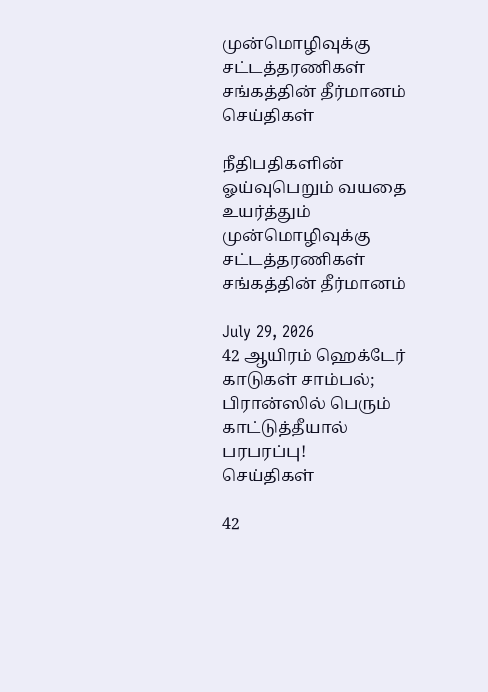முன்மொழிவுக்கு சட்டத்தரணிகள் சங்கத்தின் தீர்மானம்
செய்திகள்

நீதிபதிகளின் ஓய்வுபெறும் வயதை உயர்த்தும் முன்மொழிவுக்கு சட்டத்தரணிகள் சங்கத்தின் தீர்மானம்

July 29, 2026
42 ஆயிரம் ஹெக்டேர் காடுகள் சாம்பல்; பிரான்ஸில் பெரும் காட்டுத்தீயால் பரபரப்பு!
செய்திகள்

42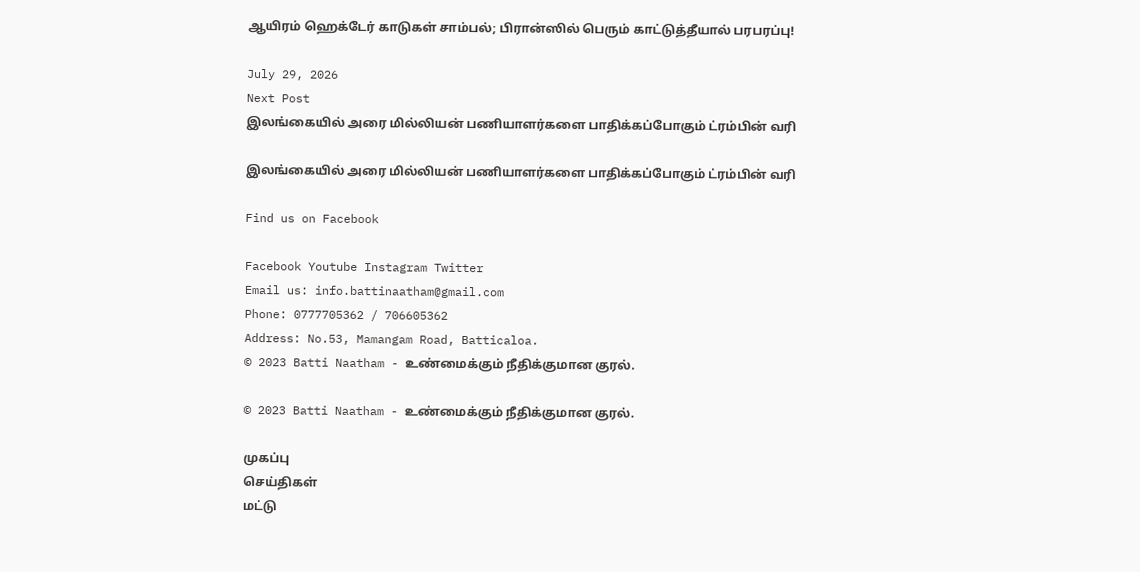ஆயிரம் ஹெக்டேர் காடுகள் சாம்பல்; பிரான்ஸில் பெரும் காட்டுத்தீயால் பரபரப்பு!

July 29, 2026
Next Post
இலங்கையில் அரை மில்லியன் பணியாளர்களை பாதிக்கப்போகும் ட்ரம்பின் வரி

இலங்கையில் அரை மில்லியன் பணியாளர்களை பாதிக்கப்போகும் ட்ரம்பின் வரி

Find us on Facebook

Facebook Youtube Instagram Twitter
Email us: info.battinaatham@gmail.com
Phone: 0777705362 / 706605362
Address: No.53, Mamangam Road, Batticaloa.
© 2023 Batti Naatham - உண்மைக்கும் நீதிக்குமான குரல்.

© 2023 Batti Naatham - உண்மைக்கும் நீதிக்குமான குரல்.

முகப்பு
செய்திகள்
மட்டு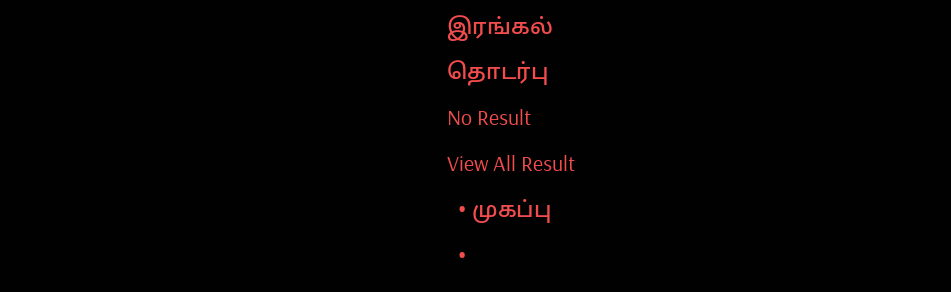இரங்கல்
தொடர்பு
No Result
View All Result
  • முகப்பு
  •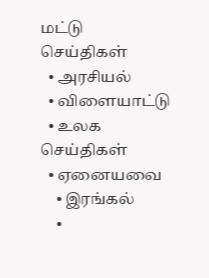மட்டு செய்திகள்
  • அரசியல்
  • விளையாட்டு
  • உலக செய்திகள்
  • ஏனையவை
    • இரங்கல்
    •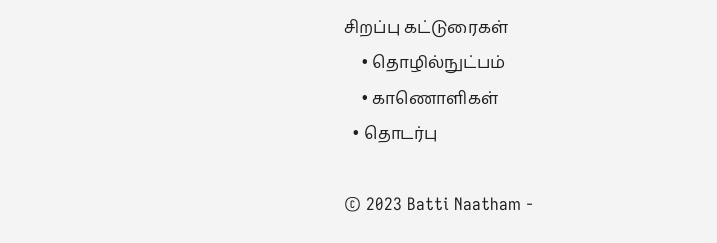சிறப்பு கட்டுரைகள்
    • தொழில்நுட்பம்
    • காணொளிகள்
  • தொடர்பு

© 2023 Batti Naatham -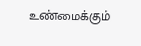உண்மைக்கும்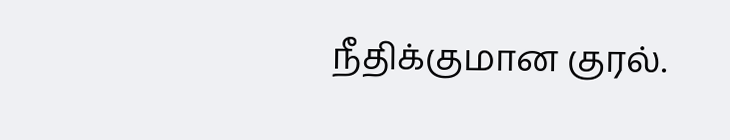நீதிக்குமான குரல்.